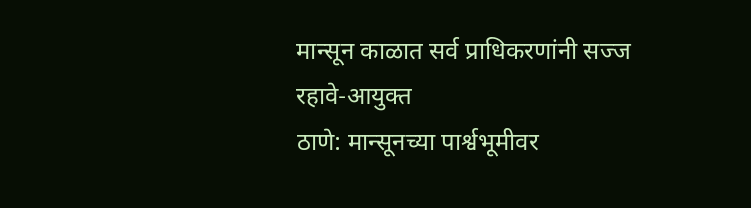मान्सून काळात सर्व प्राधिकरणांनी सज्ज रहावे-आयुक्त
ठाणे: मान्सूनच्या पार्श्वभूमीवर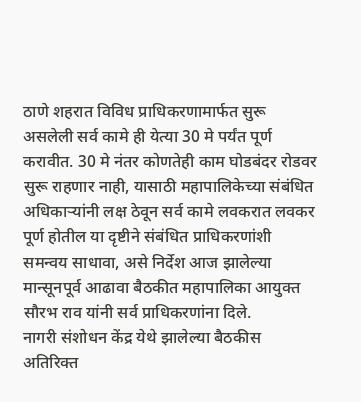ठाणे शहरात विविध प्राधिकरणामार्फत सुरू असलेली सर्व कामे ही येत्या 30 मे पर्यंत पूर्ण करावीत. 30 मे नंतर कोणतेही काम घोडबंदर रोडवर सुरू राहणार नाही, यासाठी महापालिकेच्या संबंधित अधिकाऱ्यांनी लक्ष ठेवून सर्व कामे लवकरात लवकर पूर्ण होतील या दृष्टीने संबंधित प्राधिकरणांशी समन्वय साधावा, असे निर्देश आज झालेल्या मान्सूनपूर्व आढावा बैठकीत महापालिका आयुक्त सौरभ राव यांनी सर्व प्राधिकरणांना दिले.
नागरी संशोधन केंद्र येथे झालेल्या बैठकीस अतिरिक्त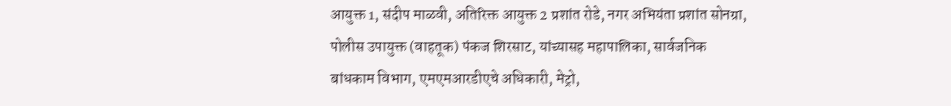आयुक्त 1, संदीप माळवी, अतिरिक्त आयुक्त 2 प्रशांत रोडे, नगर अभियंता प्रशांत सोनग्रा, पोलीस उपायुक्त (वाहतूक) पंकज शिरसाट, यांच्यासह महापालिका, सार्वजनिक बांधकाम विभाग, एमएमआरडीएचे अधिकारी, मेट्रो,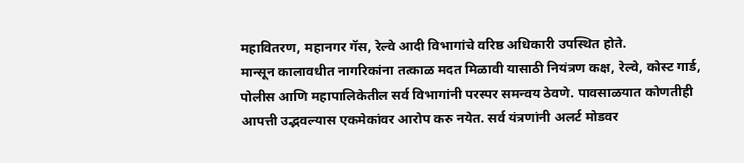महावितरण, महानगर गॅस, रेल्वे आदी विभागांचे वरिष्ठ अधिकारी उपस्थित होते.
मान्सून कालावधीत नागरिकांना तत्काळ मदत मिळावी यासाठी नियंत्रण कक्ष, रेल्वे, कोस्ट गार्ड, पोलीस आणि महापालिकेतील सर्व विभागांनी परस्पर समन्वय ठेवणे. पावसाळयात कोणतीही आपत्ती उद्भवल्यास एकमेकांवर आरोप करु नयेत. सर्व यंत्रणांनी अलर्ट मोडवर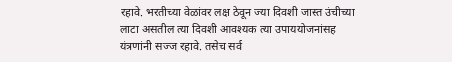रहावे. भरतीच्या वेळांवर लक्ष ठेवून ज्या दिवशी जास्त उंचीच्या लाटा असतील त्या दिवशी आवश्यक त्या उपाययोजनांसह यंत्रणांनी सज्ज रहावे. तसेच सर्व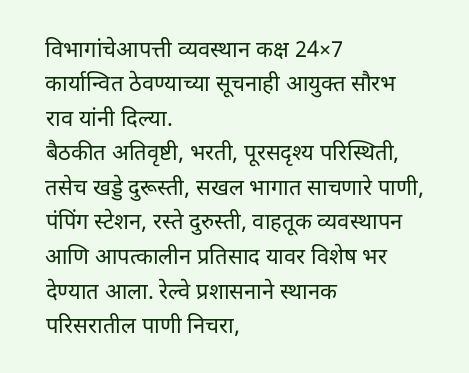विभागांचेआपत्ती व्यवस्थान कक्ष 24×7 कार्यान्वित ठेवण्याच्या सूचनाही आयुक्त सौरभ राव यांनी दिल्या.
बैठकीत अतिवृष्टी, भरती, पूरसदृश्य परिस्थिती, तसेच खड्डे दुरूस्ती, सखल भागात साचणारे पाणी, पंपिंग स्टेशन, रस्ते दुरुस्ती, वाहतूक व्यवस्थापन आणि आपत्कालीन प्रतिसाद यावर विशेष भर देण्यात आला. रेल्वे प्रशासनाने स्थानक परिसरातील पाणी निचरा,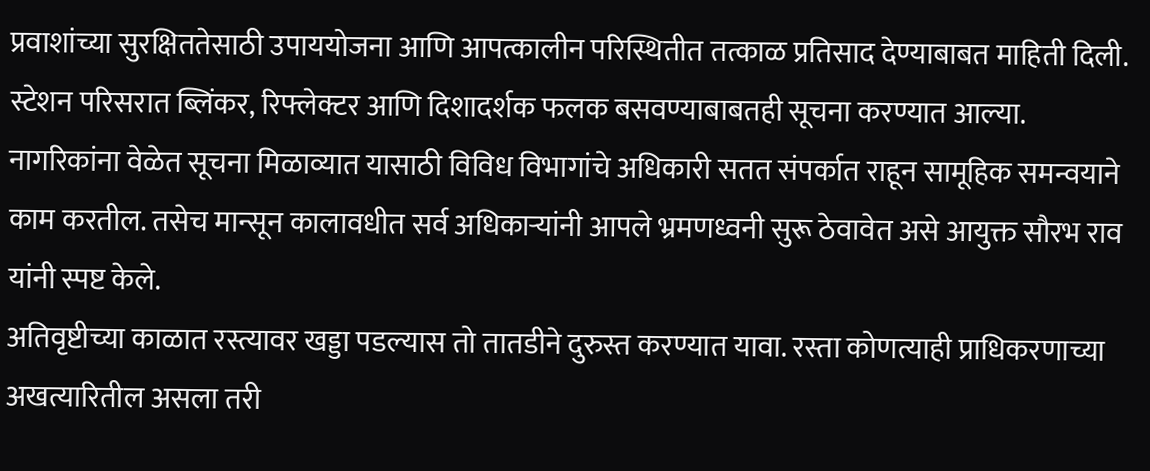प्रवाशांच्या सुरक्षिततेसाठी उपाययोजना आणि आपत्कालीन परिस्थितीत तत्काळ प्रतिसाद देण्याबाबत माहिती दिली. स्टेशन परिसरात ब्लिंकर, रिफ्लेक्टर आणि दिशादर्शक फलक बसवण्याबाबतही सूचना करण्यात आल्या. नागरिकांना वेळेत सूचना मिळाव्यात यासाठी विविध विभागांचे अधिकारी सतत संपर्कात राहून सामूहिक समन्वयाने काम करतील. तसेच मान्सून कालावधीत सर्व अधिकाऱ्यांनी आपले भ्रमणध्वनी सुरू ठेवावेत असे आयुक्त सौरभ राव यांनी स्पष्ट केले.
अतिवृष्टीच्या काळात रस्त्यावर खड्डा पडल्यास तो तातडीने दुरुस्त करण्यात यावा. रस्ता कोणत्याही प्राधिकरणाच्या अखत्यारितील असला तरी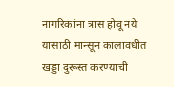नागरिकांना त्रास होवू नये यासाठी मान्सून कालावधीत खड्डा दुरूस्त करण्याची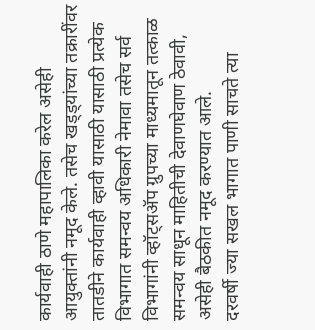कार्यवाही ठाणे महापालिका करेल असेही आयुक्तांनी नमूद केले. तसेच खड्ड्यांच्या तक्रारींवर तातडीने कार्यवाही व्हावी यासाठी यासाठी प्रत्येक विभागात समन्वय अधिकारी नेमावा तसेच सर्व विभागांनी व्हॉट्सॲप ग्रुपच्या माध्यमातून तत्काळ समन्वय साधून माहितीची देवाणघेवाण ठेवावी, असेही बैठकीत नमूद करण्यात आले.
दरवर्षी ज्या सखल भागात पाणी साचते त्या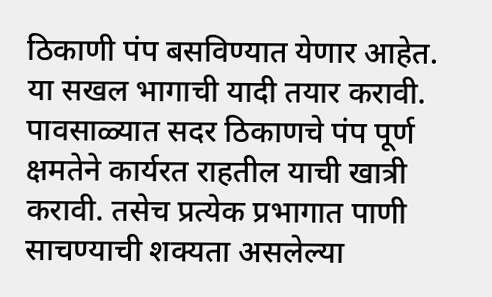ठिकाणी पंप बसविण्यात येणार आहेत. या सखल भागाची यादी तयार करावी. पावसाळ्यात सदर ठिकाणचे पंप पूर्ण क्षमतेने कार्यरत राहतील याची खात्री करावी. तसेच प्रत्येक प्रभागात पाणी साचण्याची शक्यता असलेल्या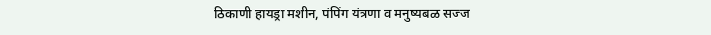ठिकाणी हायड्रा मशीन, पंपिंग यंत्रणा व मनुष्यबळ सज्ज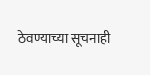ठेवण्याच्या सूचनाही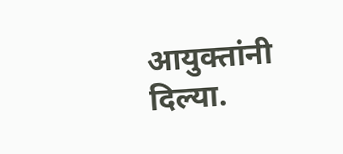आयुक्तांनी दिल्या.